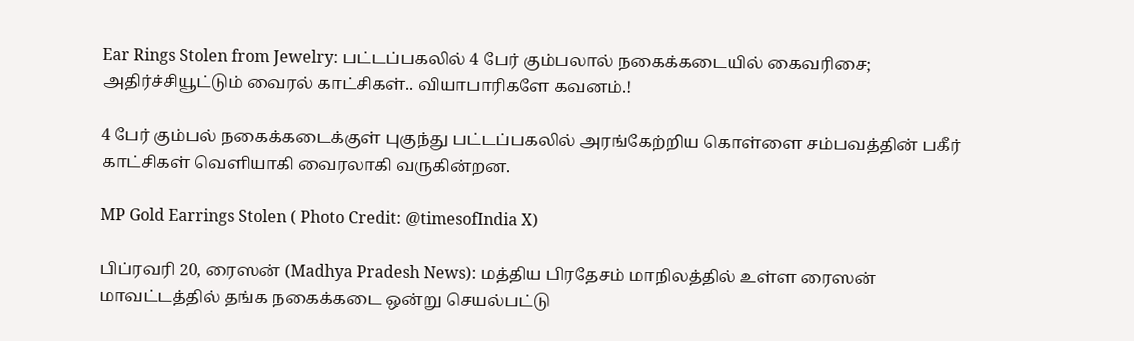Ear Rings Stolen from Jewelry: பட்டப்பகலில் 4 பேர் கும்பலால் நகைக்கடையில் கைவரிசை; அதிர்ச்சியூட்டும் வைரல் காட்சிகள்.. வியாபாரிகளே கவனம்.!

4 பேர் கும்பல் நகைக்கடைக்குள் புகுந்து பட்டப்பகலில் அரங்கேற்றிய கொள்ளை சம்பவத்தின் பகீர் காட்சிகள் வெளியாகி வைரலாகி வருகின்றன.

MP Gold Earrings Stolen ( Photo Credit: @timesofIndia X)

பிப்ரவரி 20, ரைஸன் (Madhya Pradesh News): மத்திய பிரதேசம் மாநிலத்தில் உள்ள ரைஸன் மாவட்டத்தில் தங்க நகைக்கடை ஒன்று செயல்பட்டு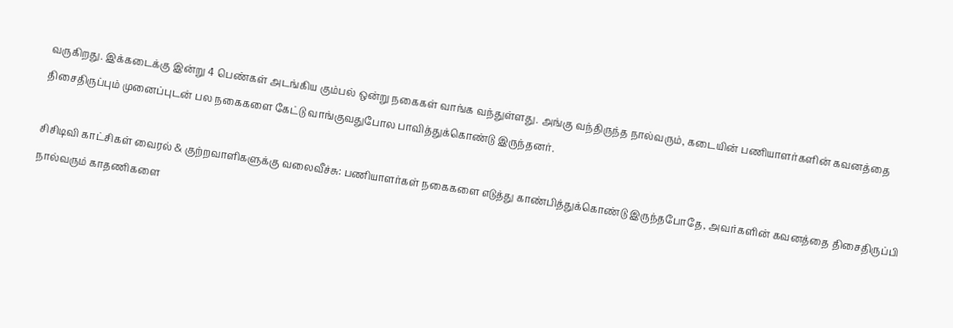வருகிறது. இக்கடைக்கு இன்று 4 பெண்கள் அடங்கிய கும்பல் ஒன்று நகைகள் வாங்க வந்துள்ளது. அங்கு வந்திருந்த நால்வரும், கடையின் பணியாளர்களின் கவனத்தை திசைதிருப்பும் முனைப்புடன் பல நகைகளை கேட்டு வாங்குவதுபோல பாவித்துக்கொண்டு இருந்தனர்.

சிசிடிவி காட்சிகள் வைரல் & குற்றவாளிகளுக்கு வலைவீச்சு: பணியாளர்கள் நகைகளை எடுத்து காண்பித்துக்கொண்டு இருந்தபோதே, அவர்களின் கவனத்தை திசைதிருப்பி நால்வரும் காதணிகளை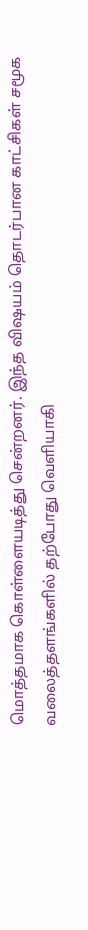மொத்தமாக கொள்ளையடித்து சென்றனர். இந்த விஷயம் தொடர்பான காட்சிகள் சமூக வலைத்தளங்களில் தற்போது வெளியாகி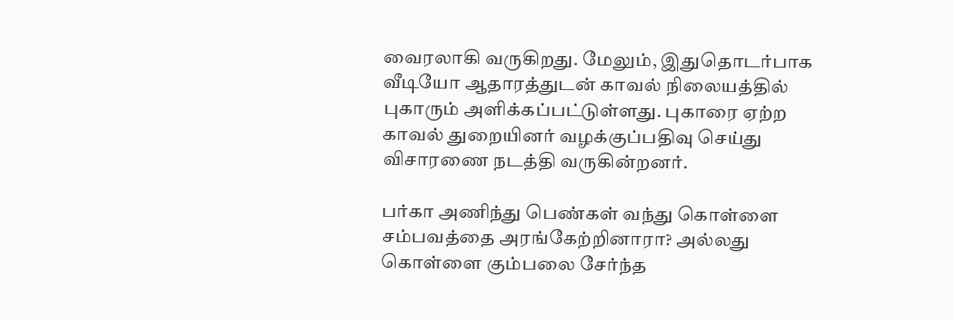வைரலாகி வருகிறது. மேலும், இதுதொடர்பாக வீடியோ ஆதாரத்துடன் காவல் நிலையத்தில் புகாரும் அளிக்கப்பட்டுள்ளது. புகாரை ஏற்ற காவல் துறையினர் வழக்குப்பதிவு செய்து விசாரணை நடத்தி வருகின்றனர்.

பர்கா அணிந்து பெண்கள் வந்து கொள்ளை சம்பவத்தை அரங்கேற்றினாரா? அல்லது கொள்ளை கும்பலை சேர்ந்த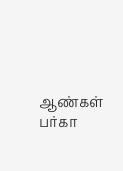ஆண்கள் பர்கா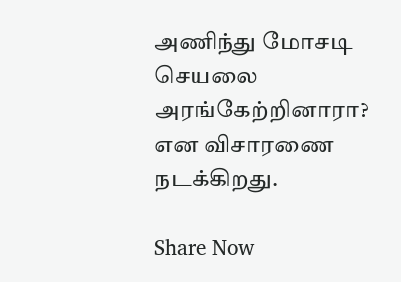அணிந்து மோசடி செயலை அரங்கேற்றினாரா? என விசாரணை நடக்கிறது.

Share Now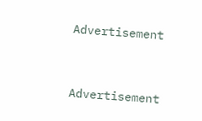Advertisement


Advertisement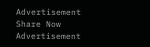Advertisement
Share Now
Advertisement